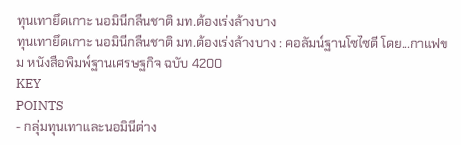ทุนเทายึดเกาะ นอมินีกลืนชาติ มท.ต้องเร่งล้างบาง
ทุนเทายึดเกาะ นอมินีกลืนชาติ มท.ต้องเร่งล้างบาง : คอลัมน์ฐานโซไซตี โดย...กาแฟขม หนังสือพิมพ์ฐานเศรษฐกิจ ฉบับ 4200
KEY
POINTS
- กลุ่มทุนเทาและนอมินีต่าง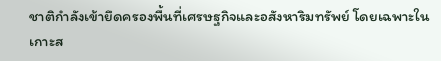ชาติกำลังเข้ายึดครองพื้นที่เศรษฐกิจและอสังหาริมทรัพย์ โดยเฉพาะในเกาะส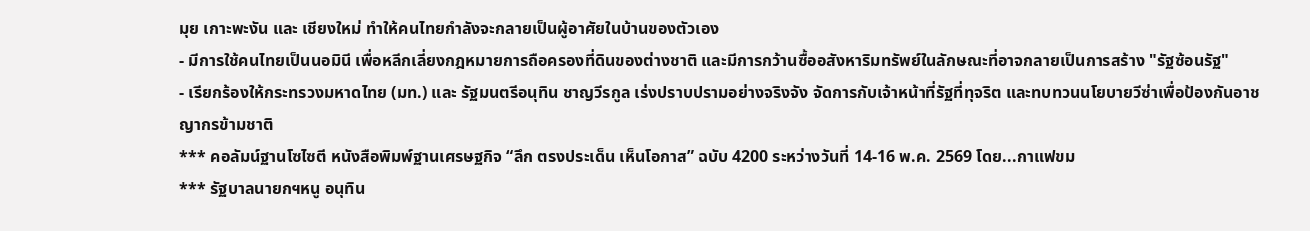มุย เกาะพะงัน และ เชียงใหม่ ทำให้คนไทยกำลังจะกลายเป็นผู้อาศัยในบ้านของตัวเอง
- มีการใช้คนไทยเป็นนอมินี เพื่อหลีกเลี่ยงกฎหมายการถือครองที่ดินของต่างชาติ และมีการกว้านซื้ออสังหาริมทรัพย์ในลักษณะที่อาจกลายเป็นการสร้าง "รัฐซ้อนรัฐ"
- เรียกร้องให้กระทรวงมหาดไทย (มท.) และ รัฐมนตรีอนุทิน ชาญวีรกูล เร่งปราบปรามอย่างจริงจัง จัดการกับเจ้าหน้าที่รัฐที่ทุจริต และทบทวนนโยบายวีซ่าเพื่อป้องกันอาชญากรข้ามชาติ
*** คอลัมน์ฐานโซไซตี หนังสือพิมพ์ฐานเศรษฐกิจ “ลึก ตรงประเด็น เห็นโอกาส” ฉบับ 4200 ระหว่างวันที่ 14-16 พ.ค. 2569 โดย...กาแฟขม
*** รัฐบาลนายกฯหนู อนุทิน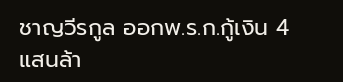ชาญวีรกูล ออกพ.ร.ก.กู้เงิน 4 แสนล้า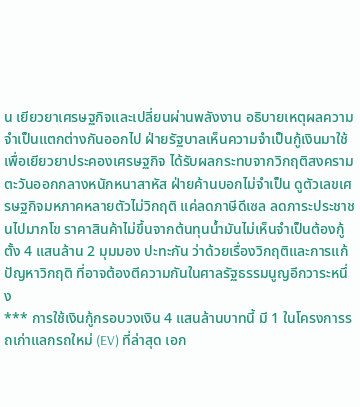น เยียวยาเศรษฐกิจและเปลี่ยนผ่านพลังงาน อธิบายเหตุผลความจำเป็นแตกต่างกันออกไป ฝ่ายรัฐบาลเห็นความจำเป็นกู้เงินมาใช้เพื่อเยียวยาประคองเศรษฐกิจ ได้รับผลกระทบจากวิกฤติสงครามตะวันออกกลางหนักหนาสาหัส ฝ่ายค้านบอกไม่จำเป็น ดูตัวเลขเศรษฐกิจมหภาคหลายตัวไม่วิกฤติ แค่ลดภาษีดีเซล ลดภาระประชาชนไปมากโข ราคาสินค้าไม่ขึ้นจากต้นทุนน้ำมันไม่เห็นจำเป็นต้องกู้ตั้ง 4 แสนล้าน 2 มุมมอง ปะทะกัน ว่าด้วยเรื่องวิกฤติและการแก้ปัญหาวิกฤติ ที่อาจต้องตีความกันในศาลรัฐธรรมนูญอีกวาระหนึ่ง
*** การใช้เงินกู้กรอบวงเงิน 4 แสนล้านบาทนี้ มี 1 ในโครงการรถเก่าแลกรถใหม่ (EV) ที่ล่าสุด เอก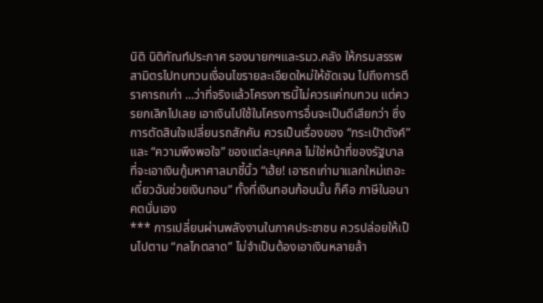นิติ นิติฑัณท์ประภาศ รองนายกฯและรมว.คลัง ให้กรมสรรพสามิตรไปทบทวนเงื่อนไขรายละเอียดใหม่ให้ชัดเจน ไปถึงการตีราคารถเก่า ...ว่าที่จริงแล้วโครงการนี้ไม่ควรแค่ทบทวน แต่ควรยกเลิกไปเลย เอาเงินไปใช้ในโครงการอื่นจะเป็นดีเสียกว่า ซึ่งการตัดสินใจเปลี่ยนรถสักคัน ควรเป็นเรื่องของ “กระเป๋าตังค์” และ “ความพึงพอใจ” ของแต่ละบุคคล ไม่ใช่หน้าที่ของรัฐบาล ที่จะเอาเงินกู้มหาศาลมาชี้นิ้ว “เฮ้ย! เอารถเก่ามาแลกใหม่เถอะ เดี๋ยวฉันช่วยเงินทอน” ทั้งที่เงินทอนก้อนนั้น ก็คือ ภาษีในอนาคตนั่นเอง
*** การเปลี่ยนผ่านพลังงานในภาคประชาชน ควรปล่อยให้เป็นไปตาม “กลไกตลาด” ไม่จำเป็นต้องเอาเงินหลายล้า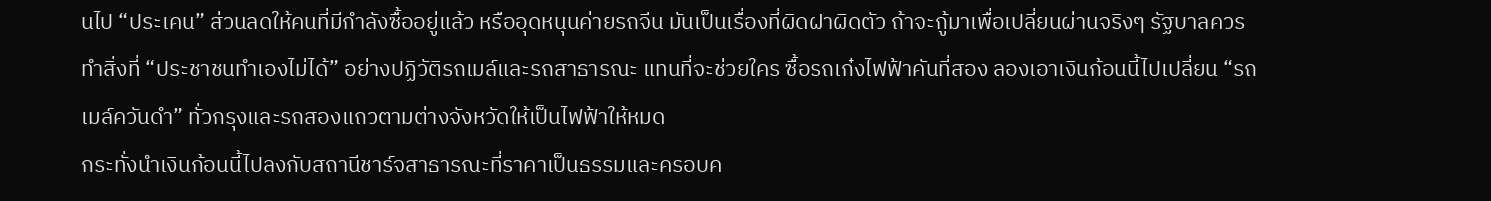นไป “ประเคน” ส่วนลดให้คนที่มีกำลังซื้ออยู่แล้ว หรืออุดหนุนค่ายรถจีน มันเป็นเรื่องที่ผิดฝาผิดตัว ถ้าจะกู้มาเพื่อเปลี่ยนผ่านจริงๆ รัฐบาลควรทำสิ่งที่ “ประชาชนทำเองไม่ได้” อย่างปฏิวัติรถเมล์และรถสาธารณะ แทนที่จะช่วยใคร ซื้อรถเก๋งไฟฟ้าคันที่สอง ลองเอาเงินก้อนนี้ไปเปลี่ยน “รถเมล์ควันดำ” ทั่วกรุงและรถสองแถวตามต่างจังหวัดให้เป็นไฟฟ้าให้หมด
กระทั่งนำเงินก้อนนี้ไปลงกับสถานีชาร์จสาธารณะที่ราคาเป็นธรรมและครอบค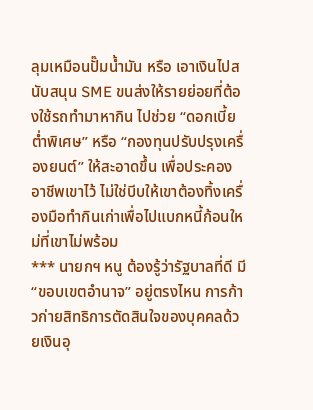ลุมเหมือนปั๊มน้ำมัน หรือ เอาเงินไปสนับสนุน SME ขนส่งให้รายย่อยที่ต้องใช้รถทำมาหากิน ไปช่วย “ดอกเบี้ยต่ำพิเศษ” หรือ “กองทุนปรับปรุงเครื่องยนต์” ให้สะอาดขึ้น เพื่อประคองอาชีพเขาไว้ ไม่ใช่บีบให้เขาต้องทิ้งเครื่องมือทำกินเก่าเพื่อไปแบกหนี้ก้อนใหม่ที่เขาไม่พร้อม
*** นายกฯ หนู ต้องรู้ว่ารัฐบาลที่ดี มี “ขอบเขตอำนาจ” อยู่ตรงไหน การก้าวก่ายสิทธิการตัดสินใจของบุคคลด้วยเงินอุ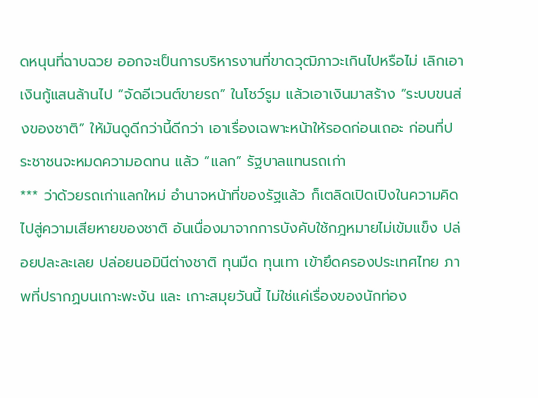ดหนุนที่ฉาบฉวย ออกจะเป็นการบริหารงานที่ขาดวุฒิภาวะเกินไปหรือไม่ เลิกเอาเงินกู้แสนล้านไป “จัดอีเวนต์ขายรถ” ในโชว์รูม แล้วเอาเงินมาสร้าง “ระบบขนส่งของชาติ” ให้มันดูดีกว่านี้ดีกว่า เอาเรื่องเฉพาะหน้าให้รอดก่อนเถอะ ก่อนที่ประชาชนจะหมดความอดทน แล้ว “แลก” รัฐบาลแทนรถเก่า
*** ว่าด้วยรถเก่าแลกใหม่ อำนาจหน้าที่ของรัฐแล้ว ก็เตลิดเปิดเปิงในความคิดไปสู่ความเสียหายของชาติ อันเนื่องมาจากการบังคับใช้กฎหมายไม่เข้มแข็ง ปล่อยปละละเลย ปล่อยนอมินีต่างชาติ ทุนมืด ทุนเทา เข้ายึดครองประเทศไทย ภาพที่ปรากฏบนเกาะพะงัน และ เกาะสมุยวันนี้ ไม่ใช่แค่เรื่องของนักท่อง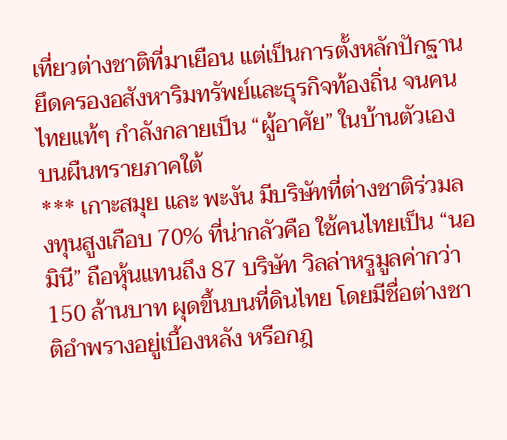เที่ยวต่างชาติที่มาเยือน แต่เป็นการตั้งหลักปักฐานยึดครองอสังหาริมทรัพย์และธุรกิจท้องถิ่น จนคนไทยแท้ๆ กำลังกลายเป็น “ผู้อาศัย” ในบ้านตัวเองบนผืนทรายภาคใต้
*** เกาะสมุย และ พะงัน มีบริษัทที่ต่างชาติร่วมลงทุนสูงเกือบ 70% ที่น่ากลัวคือ ใช้คนไทยเป็น “นอมินี” ถือหุ้นแทนถึง 87 บริษัท วิลล่าหรูมูลค่ากว่า 150 ล้านบาท ผุดขึ้นบนที่ดินไทย โดยมีชื่อต่างชาติอำพรางอยู่เบื้องหลัง หรือกฎ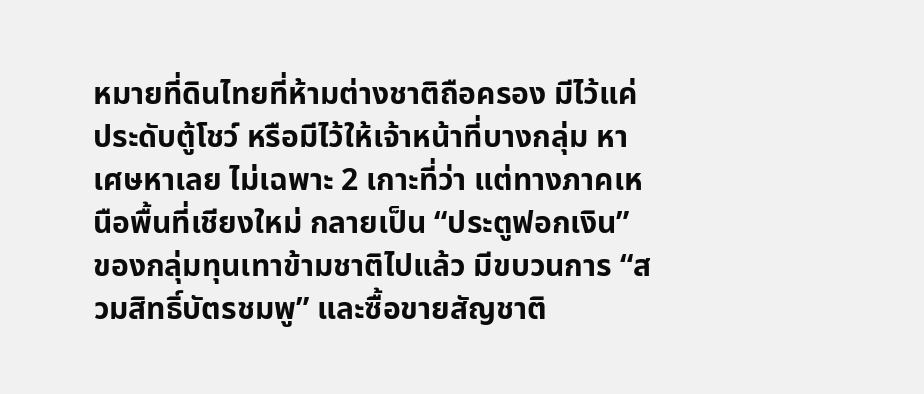หมายที่ดินไทยที่ห้ามต่างชาติถือครอง มีไว้แค่ประดับตู้โชว์ หรือมีไว้ให้เจ้าหน้าที่บางกลุ่ม หาเศษหาเลย ไม่เฉพาะ 2 เกาะที่ว่า แต่ทางภาคเหนือพื้นที่เชียงใหม่ กลายเป็น “ประตูฟอกเงิน” ของกลุ่มทุนเทาข้ามชาติไปแล้ว มีขบวนการ “สวมสิทธิ์บัตรชมพู” และซื้อขายสัญชาติ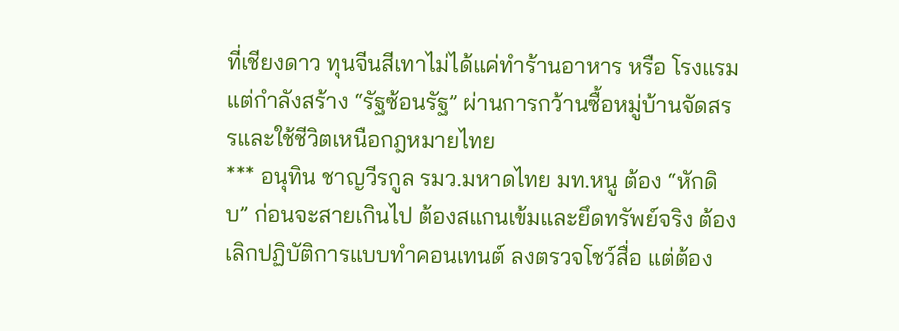ที่เชียงดาว ทุนจีนสีเทาไม่ได้แค่ทำร้านอาหาร หรือ โรงแรม แต่กำลังสร้าง “รัฐซ้อนรัฐ” ผ่านการกว้านซื้อหมู่บ้านจัดสรรและใช้ชีวิตเหนือกฎหมายไทย
*** อนุทิน ชาญวีรกูล รมว.มหาดไทย มท.หนู ต้อง “หักดิบ” ก่อนจะสายเกินไป ต้องสแกนเข้มและยึดทรัพย์จริง ต้องเลิกปฏิบัติการแบบทำคอนเทนต์ ลงตรวจโชว์สื่อ แต่ต้อง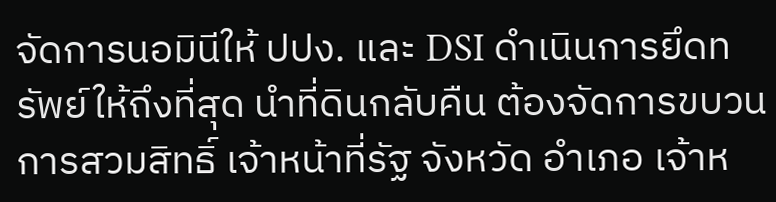จัดการนอมินีให้ ปปง. และ DSI ดำเนินการยึดทรัพย์ให้ถึงที่สุด นำที่ดินกลับคืน ต้องจัดการขบวนการสวมสิทธิ์ เจ้าหน้าที่รัฐ จังหวัด อำเภอ เจ้าห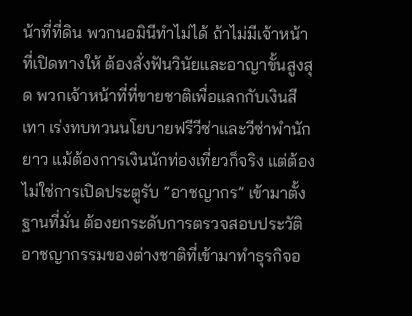น้าที่ที่ดิน พวกนอมินีทำไม่ได้ ถ้าไม่มีเจ้าหน้าที่เปิดทางให้ ต้องสั่งฟันวินัยและอาญาขั้นสูงสุด พวกเจ้าหน้าที่ที่ขายชาติเพื่อแลกกับเงินสีเทา เร่งทบทวนนโยบายฟรีวีซ่าและวีซ่าพำนักยาว แม้ต้องการเงินนักท่องเที่ยวก็จริง แต่ต้องไม่ใช่การเปิดประตูรับ “อาชญากร” เข้ามาตั้งฐานที่มั่น ต้องยกระดับการตรวจสอบประวัติอาชญากรรมของต่างชาติที่เข้ามาทำธุรกิจอ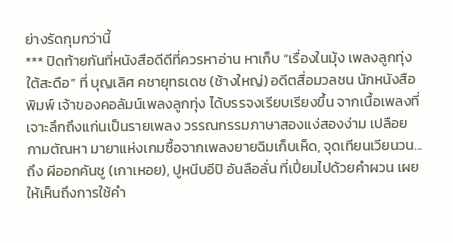ย่างรัดกุมกว่านี้
*** ปิดท้ายกันที่หนังสือดีดีที่ควรหาอ่าน หาเก็บ “เรื่องในมุ้ง เพลงลูกทุ่ง ใต้สะดือ” ที่ บุญเลิศ คชายุทธเดช (ช้างใหญ่) อดีตสื่อมวลชน นักหนังสือพิมพ์ เจ้าของคอลัมน์เพลงลูกทุ่ง ได้บรรจงเรียบเรียงขึ้น จากเนื้อเพลงที่เจาะลึกถึงแก่นเป็นรายเพลง วรรณกรรมภาษาสองแง่สองง่าม เปลือยกามตัณหา มายาแห่งเกมซื้อจากเพลงยายฉิมเก็บเห็ด, จุดเทียนเวียนวน...ถึง ผีออกคันชู (เกาเหอย), ปูหนีบอีปิ อันลือลั่น ที่เปี่ยมไปด้วยคําผวน เผยให้เห็นถึงการใช้คํา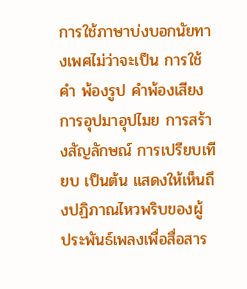การใช้ภาษาบ่งบอกนัยทางเพศไม่ว่าจะเป็น การใช้คํา พ้องรูป คําพ้องเสียง การอุปมาอุปไมย การสร้างสัญลักษณ์ การเปรียบเทียบ เป็นต้น แสดงให้เห็นถึงปฏิภาณไหวพริบของผู้ ประพันธ์เพลงเพื่อสื่อสาร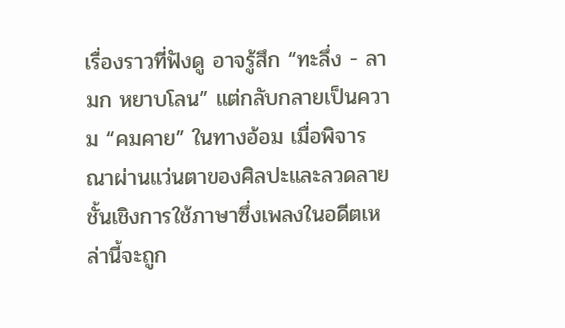เรื่องราวที่ฟังดู อาจรู้สึก “ทะลึ่ง - ลามก หยาบโลน” แต่กลับกลายเป็นความ “คมคาย” ในทางอ้อม เมื่อพิจารณาผ่านแว่นตาของศิลปะและลวดลายชั้นเชิงการใช้ภาษาซึ่งเพลงในอดีตเหล่านี้จะถูก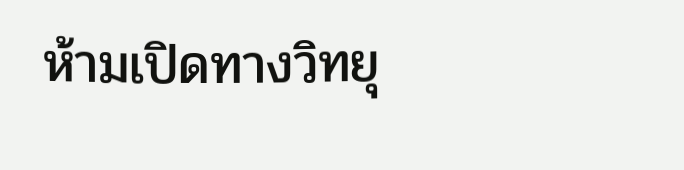ห้ามเปิดทางวิทยุ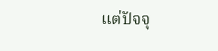แต่ปัจจุ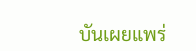บันเผยแพร่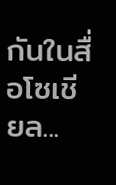กันในสื่อโซเชียล...